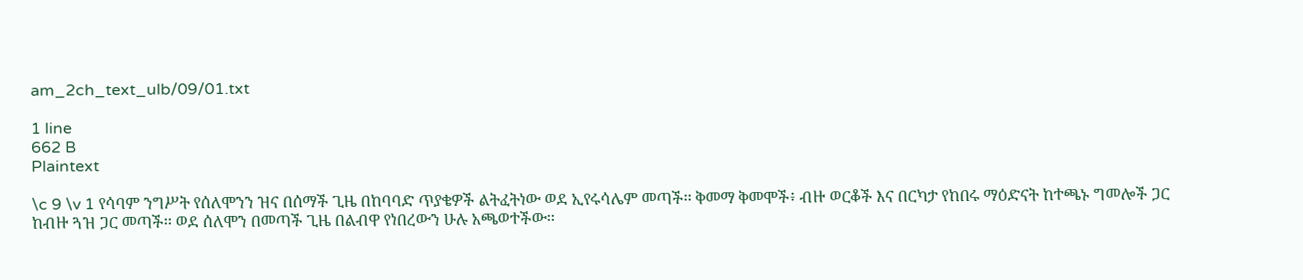am_2ch_text_ulb/09/01.txt

1 line
662 B
Plaintext

\c 9 \v 1 የሳባም ንግሥት የሰለሞንን ዝና በሰማች ጊዜ በከባባድ ጥያቄዎች ልትፈትነው ወደ ኢየሩሳሌም መጣች፡፡ ቅመማ ቅመሞች፥ ብዙ ወርቆች እና በርካታ የከበሩ ማዕድናት ከተጫኑ ግመሎች ጋር ከብዙ ጓዝ ጋር መጣች፡፡ ወደ ሰለሞን በመጣች ጊዜ በልብዋ የነበረውን ሁሉ አጫወተችው፡፡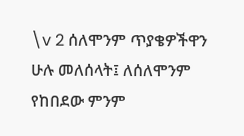\v 2 ሰለሞንም ጥያቄዎችዋን ሁሉ መለሰላት፤ ለሰለሞንም የከበደው ምንም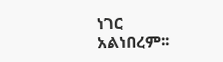ነገር አልነበረም፡፡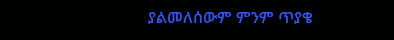ያልመለሰውም ምንም ጥያቄ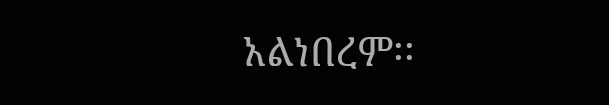አልነበረም፡፡